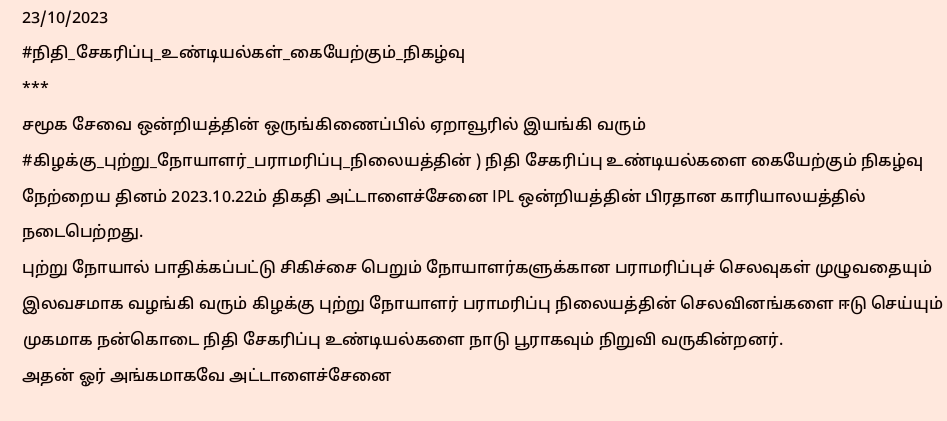23/10/2023
#நிதி_சேகரிப்பு_உண்டியல்கள்_கையேற்கும்_நிகழ்வு
***
சமூக சேவை ஒன்றியத்தின் ஒருங்கிணைப்பில் ஏறாவூரில் இயங்கி வரும் #கிழக்கு_புற்று_நோயாளர்_பராமரிப்பு_நிலையத்தின் ) நிதி சேகரிப்பு உண்டியல்களை கையேற்கும் நிகழ்வு நேற்றைய தினம் 2023.10.22ம் திகதி அட்டாளைச்சேனை IPL ஒன்றியத்தின் பிரதான காரியாலயத்தில் நடைபெற்றது.
புற்று நோயால் பாதிக்கப்பட்டு சிகிச்சை பெறும் நோயாளர்களுக்கான பராமரிப்புச் செலவுகள் முழுவதையும் இலவசமாக வழங்கி வரும் கிழக்கு புற்று நோயாளர் பராமரிப்பு நிலையத்தின் செலவினங்களை ஈடு செய்யும் முகமாக நன்கொடை நிதி சேகரிப்பு உண்டியல்களை நாடு பூராகவும் நிறுவி வருகின்றனர்.
அதன் ஓர் அங்கமாகவே அட்டாளைச்சேனை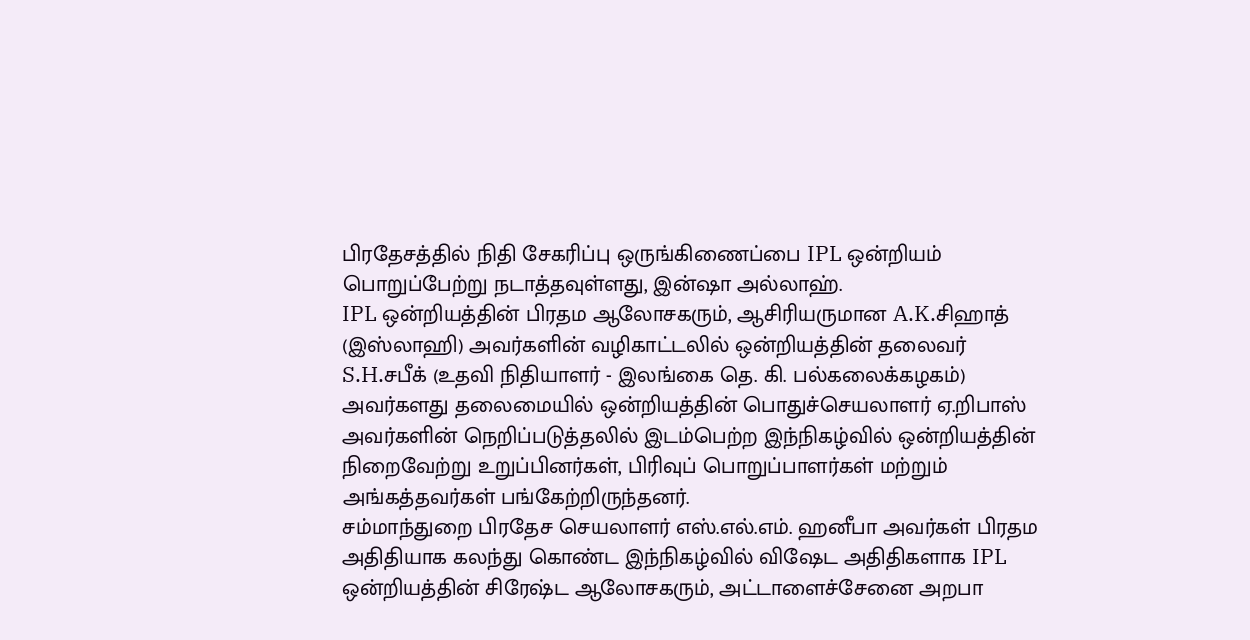பிரதேசத்தில் நிதி சேகரிப்பு ஒருங்கிணைப்பை IPL ஒன்றியம் பொறுப்பேற்று நடாத்தவுள்ளது, இன்ஷா அல்லாஹ்.
IPL ஒன்றியத்தின் பிரதம ஆலோசகரும், ஆசிரியருமான A.K.சிஹாத் (இஸ்லாஹி) அவர்களின் வழிகாட்டலில் ஒன்றியத்தின் தலைவர் S.H.சபீக் (உதவி நிதியாளர் - இலங்கை தெ. கி. பல்கலைக்கழகம்) அவர்களது தலைமையில் ஒன்றியத்தின் பொதுச்செயலாளர் ஏ.றிபாஸ் அவர்களின் நெறிப்படுத்தலில் இடம்பெற்ற இந்நிகழ்வில் ஒன்றியத்தின் நிறைவேற்று உறுப்பினர்கள், பிரிவுப் பொறுப்பாளர்கள் மற்றும் அங்கத்தவர்கள் பங்கேற்றிருந்தனர்.
சம்மாந்துறை பிரதேச செயலாளர் எஸ்.எல்.எம். ஹனீபா அவர்கள் பிரதம அதிதியாக கலந்து கொண்ட இந்நிகழ்வில் விஷேட அதிதிகளாக IPL ஒன்றியத்தின் சிரேஷ்ட ஆலோசகரும், அட்டாளைச்சேனை அறபா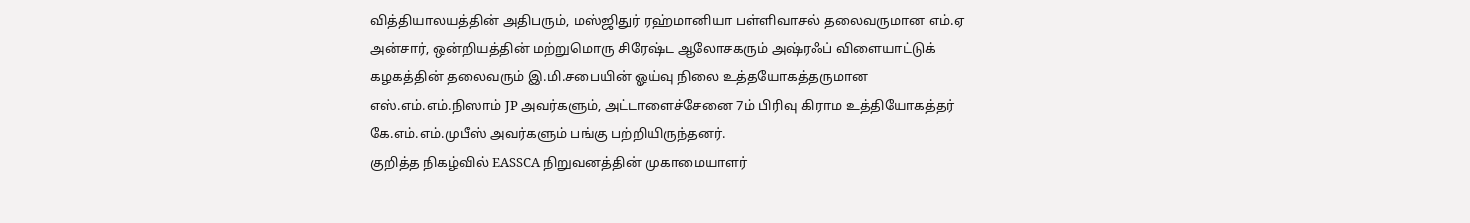வித்தியாலயத்தின் அதிபரும், மஸ்ஜிதுர் ரஹ்மானியா பள்ளிவாசல் தலைவருமான எம்.ஏ அன்சார், ஒன்றியத்தின் மற்றுமொரு சிரேஷ்ட ஆலோசகரும் அஷ்ரஃப் விளையாட்டுக் கழகத்தின் தலைவரும் இ.மி.சபையின் ஓய்வு நிலை உத்தயோகத்தருமான எஸ்.எம்.எம்.நிஸாம் JP அவர்களும், அட்டாளைச்சேனை 7ம் பிரிவு கிராம உத்தியோகத்தர் கே.எம்.எம்.முபீஸ் அவர்களும் பங்கு பற்றியிருந்தனர்.
குறித்த நிகழ்வில் EASSCA நிறுவனத்தின் முகாமையாளர்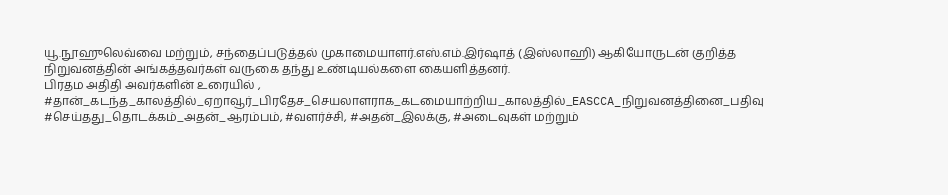யூ.நூஹுலெவ்வை மற்றும், சந்தைப்படுத்தல் முகாமையாளர்.எஸ்.எம்.இர்ஷாத் (இஸ்லாஹி) ஆகியோருடன் குறித்த நிறுவனத்தின் அங்கத்தவர்கள் வருகை தந்து உண்டியல்களை கையளித்தனர்.
பிரதம அதிதி அவர்களின் உரையில் , #தான்_கடந்த_காலத்தில்_ஏறாவூர்_பிரதேச_செயலாளராக_கடமையாற்றிய_காலத்தில்_EASCCA_நிறுவனத்தினை_பதிவு #செய்தது_தொடக்கம்_அதன்_ஆரம்பம், #வளர்ச்சி, #அதன்_இலக்கு, #அடைவுகள் மற்றும்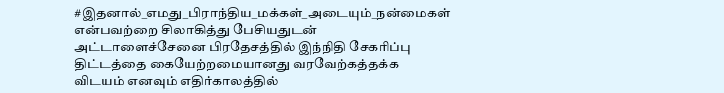#இதனால்_எமது_பிராந்திய_மக்கள்_அடையும்_நன்மைகள் என்பவற்றை சிலாகித்து பேசியதுடன் அட்டாளைச்சேனை பிரதேசத்தில் இந்நிதி சேகரிப்பு திட்டத்தை கையேற்றமையானது வரவேற்கத்தக்க விடயம் எனவும் எதிர்காலத்தில்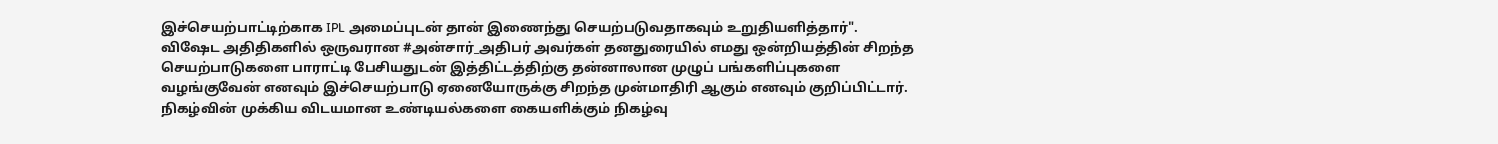இச்செயற்பாட்டிற்காக IPL அமைப்புடன் தான் இணைந்து செயற்படுவதாகவும் உறுதியளித்தார்".
விஷேட அதிதிகளில் ஒருவரான #அன்சார்_அதிபர் அவர்கள் தனதுரையில் எமது ஒன்றியத்தின் சிறந்த செயற்பாடுகளை பாராட்டி பேசியதுடன் இத்திட்டத்திற்கு தன்னாலான முழுப் பங்களிப்புகளை வழங்குவேன் எனவும் இச்செயற்பாடு ஏனையோருக்கு சிறந்த முன்மாதிரி ஆகும் எனவும் குறிப்பிட்டார்.
நிகழ்வின் முக்கிய விடயமான உண்டியல்களை கையளிக்கும் நிகழ்வு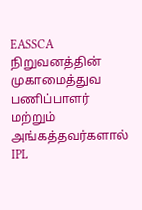EASSCA நிறுவனத்தின் முகாமைத்துவ பணிப்பாளர் மற்றும் அங்கத்தவர்களால் IPL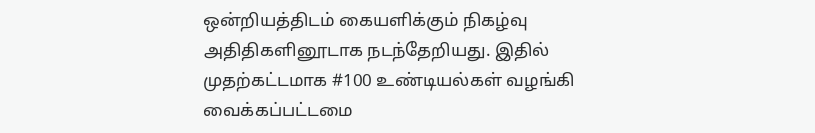ஒன்றியத்திடம் கையளிக்கும் நிகழ்வு அதிதிகளினூடாக நடந்தேறியது. இதில் முதற்கட்டமாக #100 உண்டியல்கள் வழங்கி வைக்கப்பட்டமை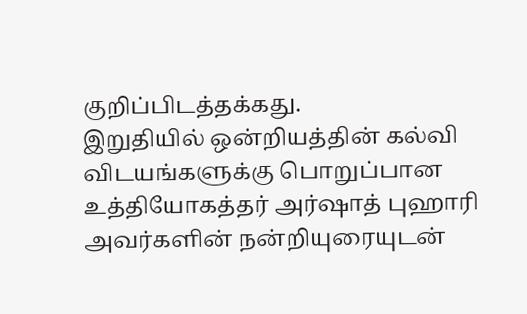குறிப்பிடத்தக்கது.
இறுதியில் ஒன்றியத்தின் கல்வி விடயங்களுக்கு பொறுப்பான உத்தியோகத்தர் அர்ஷாத் புஹாரி அவர்களின் நன்றியுரையுடன்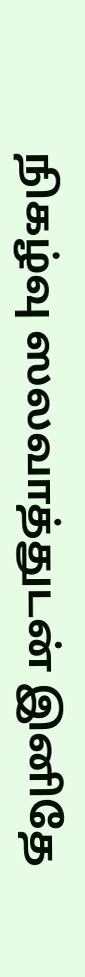நிகழ்வு ஸலவாத்துடன் இனிதே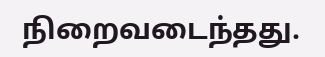நிறைவடைந்தது.